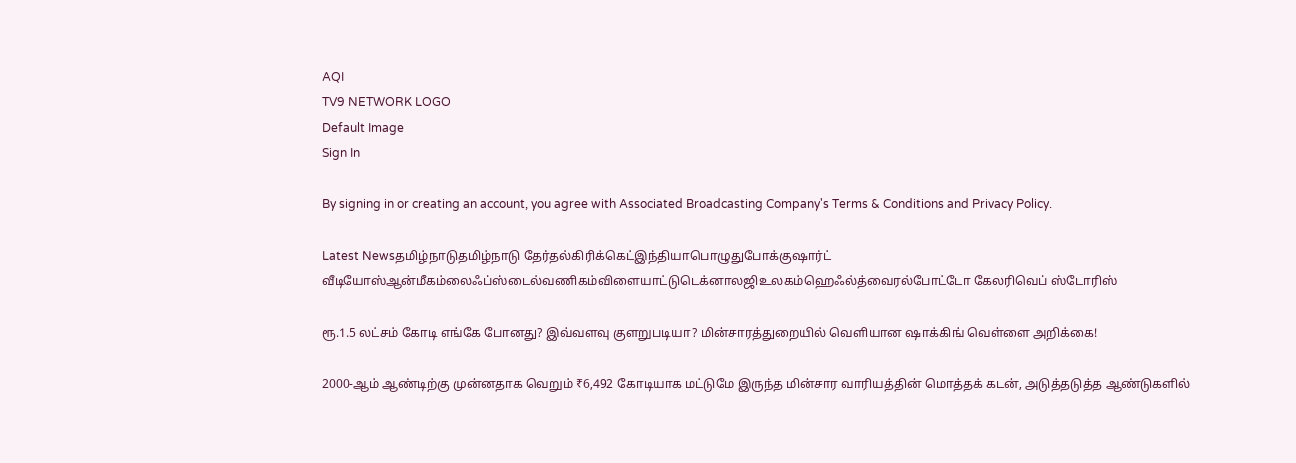AQI
TV9 NETWORK LOGO
Default Image
Sign In

By signing in or creating an account, you agree with Associated Broadcasting Company's Terms & Conditions and Privacy Policy.

Latest Newsதமிழ்நாடுதமிழ்நாடு தேர்தல்கிரிக்கெட்இந்தியாபொழுதுபோக்குஷார்ட் வீடியோஸ்ஆன்மீகம்லைஃப்ஸ்டைல்வணிகம்விளையாட்டுடெக்னாலஜிஉலகம்ஹெஃல்த்வைரல்போட்டோ கேலரிவெப் ஸ்டோரிஸ்

ரூ.1.5 லட்சம் கோடி எங்கே போனது? இவ்வளவு குளறுபடியா? மின்சாரத்துறையில் வெளியான ஷாக்கிங் வெள்ளை அறிக்கை!

2000-ஆம் ஆண்டிற்கு முன்னதாக வெறும் ₹6,492 கோடியாக மட்டுமே இருந்த மின்சார வாரியத்தின் மொத்தக் கடன், அடுத்தடுத்த ஆண்டுகளில்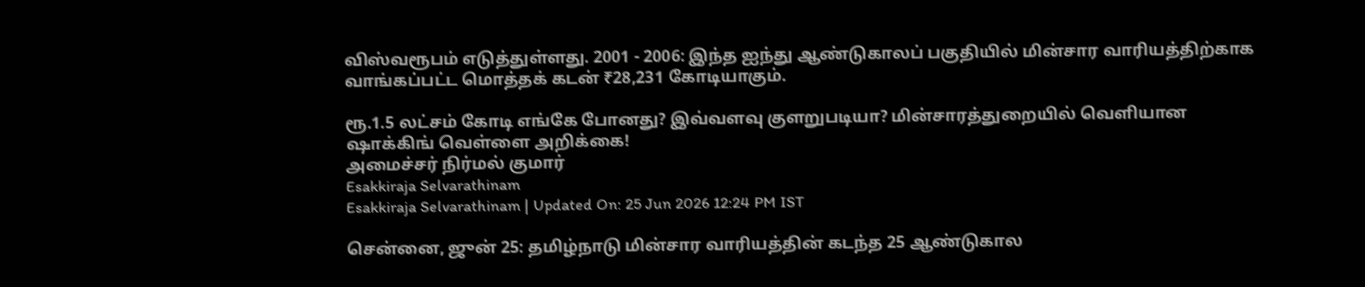விஸ்வரூபம் எடுத்துள்ளது. 2001 - 2006: இந்த ஐந்து ஆண்டுகாலப் பகுதியில் மின்சார வாரியத்திற்காக வாங்கப்பட்ட மொத்தக் கடன் ₹28,231 கோடியாகும்.

ரூ.1.5 லட்சம் கோடி எங்கே போனது? இவ்வளவு குளறுபடியா? மின்சாரத்துறையில் வெளியான ஷாக்கிங் வெள்ளை அறிக்கை!
அமைச்சர் நிர்மல் குமார்
Esakkiraja Selvarathinam
Esakkiraja Selvarathinam | Updated On: 25 Jun 2026 12:24 PM IST

சென்னை, ஜுன் 25: தமிழ்நாடு மின்சார வாரியத்தின் கடந்த 25 ஆண்டுகால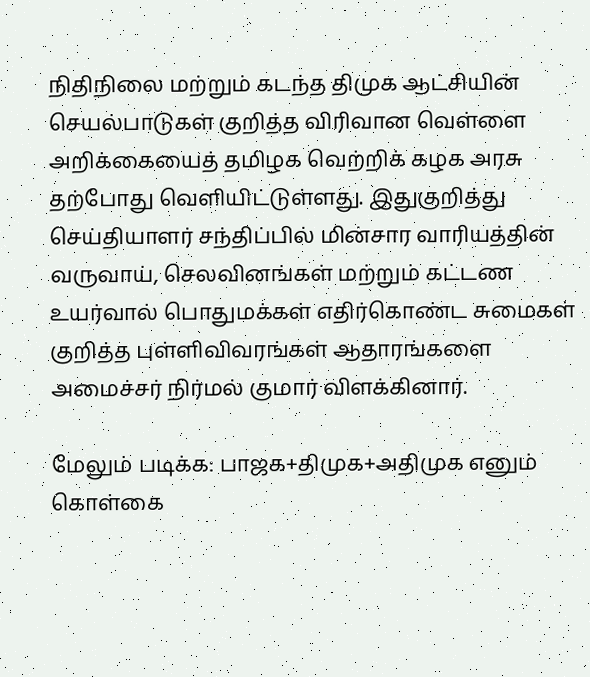நிதிநிலை மற்றும் கடந்த திமுக ஆட்சியின் செயல்பாடுகள் குறித்த விரிவான வெள்ளை அறிக்கையைத் தமிழக வெற்றிக் கழக அரசு தற்போது வெளியிட்டுள்ளது. இதுகுறித்து செய்தியாளர் சந்திப்பில் மின்சார வாரியத்தின் வருவாய், செலவினங்கள் மற்றும் கட்டண உயர்வால் பொதுமக்கள் எதிர்கொண்ட சுமைகள் குறித்த புள்ளிவிவரங்கள் ஆதாரங்களை அமைச்சர் நிர்மல் குமார் விளக்கினார்.

மேலும் படிக்க: பாஜக+திமுக+அதிமுக எனும் கொள்கை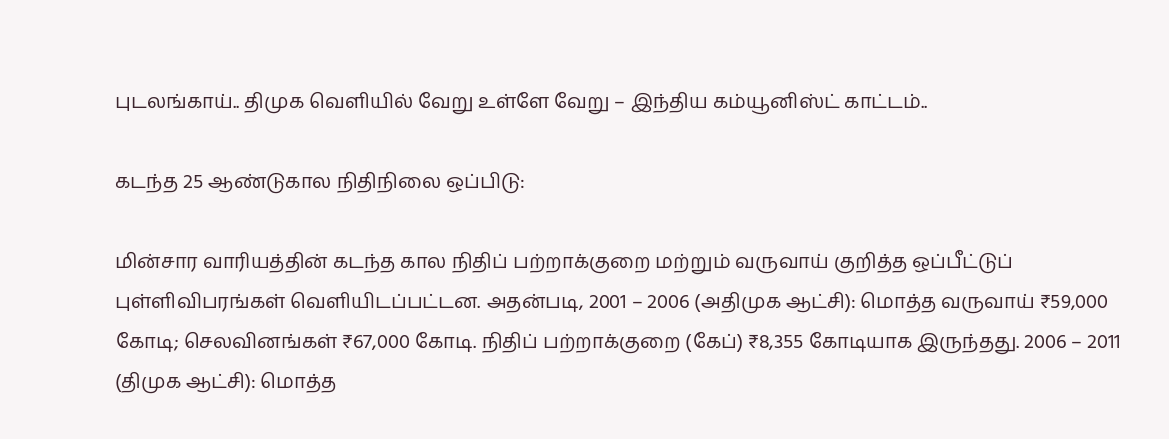புடலங்காய்.. திமுக வெளியில் வேறு உள்ளே வேறு – இந்திய கம்யூனிஸ்ட் காட்டம்..

கடந்த 25 ஆண்டுகால நிதிநிலை ஒப்பிடு:

மின்சார வாரியத்தின் கடந்த கால நிதிப் பற்றாக்குறை மற்றும் வருவாய் குறித்த ஒப்பீட்டுப் புள்ளிவிபரங்கள் வெளியிடப்பட்டன. அதன்படி, 2001 – 2006 (அதிமுக ஆட்சி): மொத்த வருவாய் ₹59,000 கோடி; செலவினங்கள் ₹67,000 கோடி. நிதிப் பற்றாக்குறை (கேப்) ₹8,355 கோடியாக இருந்தது. 2006 – 2011 (திமுக ஆட்சி): மொத்த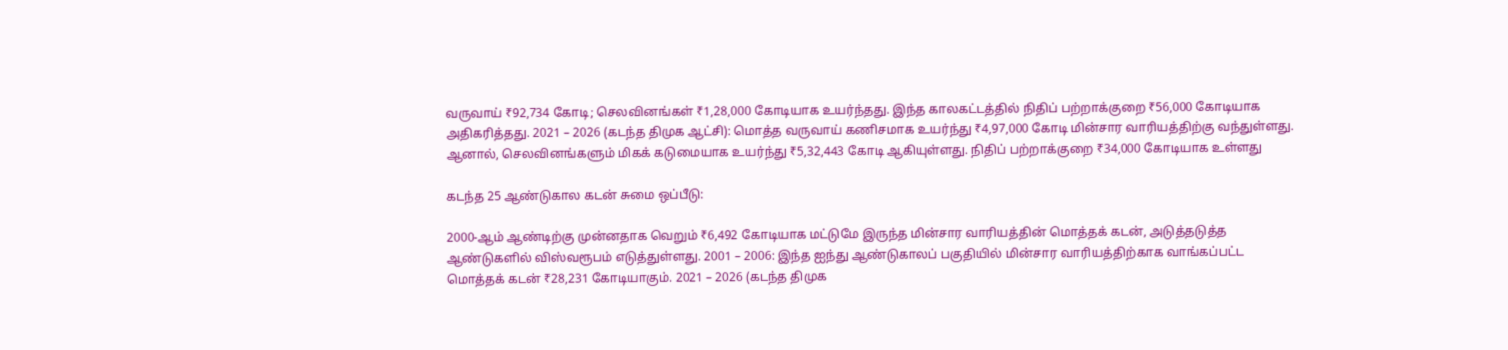வருவாய் ₹92,734 கோடி; செலவினங்கள் ₹1,28,000 கோடியாக உயர்ந்தது. இந்த காலகட்டத்தில் நிதிப் பற்றாக்குறை ₹56,000 கோடியாக அதிகரித்தது. 2021 – 2026 (கடந்த திமுக ஆட்சி): மொத்த வருவாய் கணிசமாக உயர்ந்து ₹4,97,000 கோடி மின்சார வாரியத்திற்கு வந்துள்ளது. ஆனால், செலவினங்களும் மிகக் கடுமையாக உயர்ந்து ₹5,32,443 கோடி ஆகியுள்ளது. நிதிப் பற்றாக்குறை ₹34,000 கோடியாக உள்ளது

கடந்த 25 ஆண்டுகால கடன் சுமை ஒப்பீடு:

2000-ஆம் ஆண்டிற்கு முன்னதாக வெறும் ₹6,492 கோடியாக மட்டுமே இருந்த மின்சார வாரியத்தின் மொத்தக் கடன், அடுத்தடுத்த ஆண்டுகளில் விஸ்வரூபம் எடுத்துள்ளது. 2001 – 2006: இந்த ஐந்து ஆண்டுகாலப் பகுதியில் மின்சார வாரியத்திற்காக வாங்கப்பட்ட மொத்தக் கடன் ₹28,231 கோடியாகும். 2021 – 2026 (கடந்த திமுக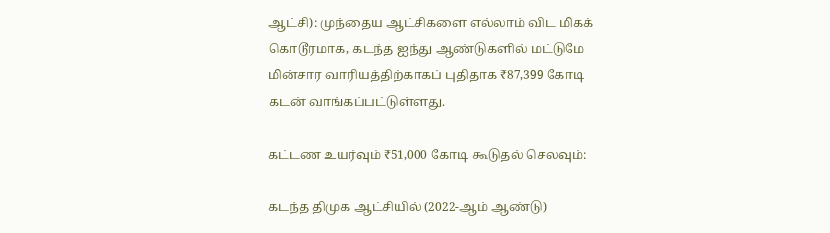ஆட்சி): முந்தைய ஆட்சிகளை எல்லாம் விட மிகக் கொடூரமாக, கடந்த ஐந்து ஆண்டுகளில் மட்டுமே மின்சார வாரியத்திற்காகப் புதிதாக ₹87,399 கோடி கடன் வாங்கப்பட்டுள்ளது.

கட்டண உயர்வும் ₹51,000 கோடி கூடுதல் செலவும்:

கடந்த திமுக ஆட்சியில் (2022-ஆம் ஆண்டு)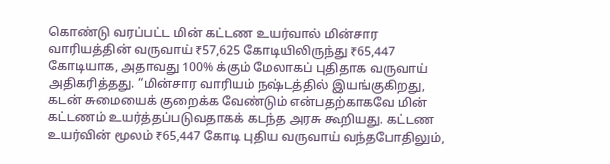கொண்டு வரப்பட்ட மின் கட்டண உயர்வால் மின்சார வாரியத்தின் வருவாய் ₹57,625 கோடியிலிருந்து ₹65,447 கோடியாக, அதாவது 100% க்கும் மேலாகப் புதிதாக வருவாய் அதிகரித்தது. “மின்சார வாரியம் நஷ்டத்தில் இயங்குகிறது, கடன் சுமையைக் குறைக்க வேண்டும் என்பதற்காகவே மின் கட்டணம் உயர்த்தப்படுவதாகக் கடந்த அரசு கூறியது. கட்டண உயர்வின் மூலம் ₹65,447 கோடி புதிய வருவாய் வந்தபோதிலும்,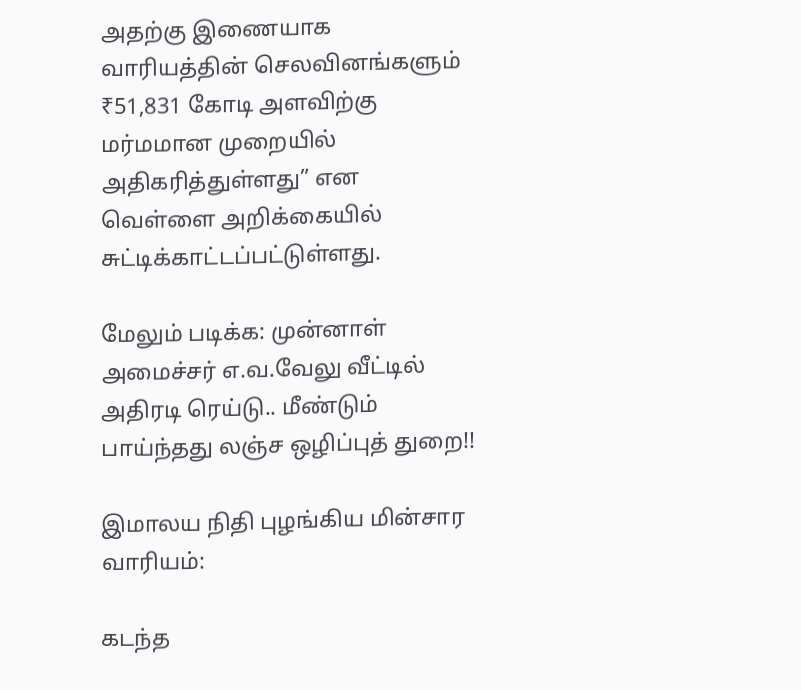அதற்கு இணையாக வாரியத்தின் செலவினங்களும் ₹51,831 கோடி அளவிற்கு மர்மமான முறையில் அதிகரித்துள்ளது” என வெள்ளை அறிக்கையில் சுட்டிக்காட்டப்பட்டுள்ளது.

மேலும் படிக்க: முன்னாள் அமைச்சர் எ.வ.வேலு வீட்டில் அதிரடி ரெய்டு.. மீண்டும் பாய்ந்தது லஞ்ச ஒழிப்புத் துறை!!

இமாலய நிதி புழங்கிய மின்சார வாரியம்:

கடந்த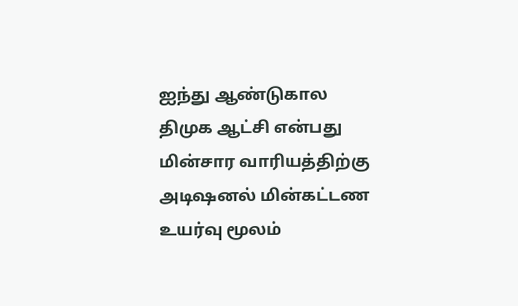ஐந்து ஆண்டுகால திமுக ஆட்சி என்பது மின்சார வாரியத்திற்கு அடிஷனல் மின்கட்டண உயர்வு மூலம்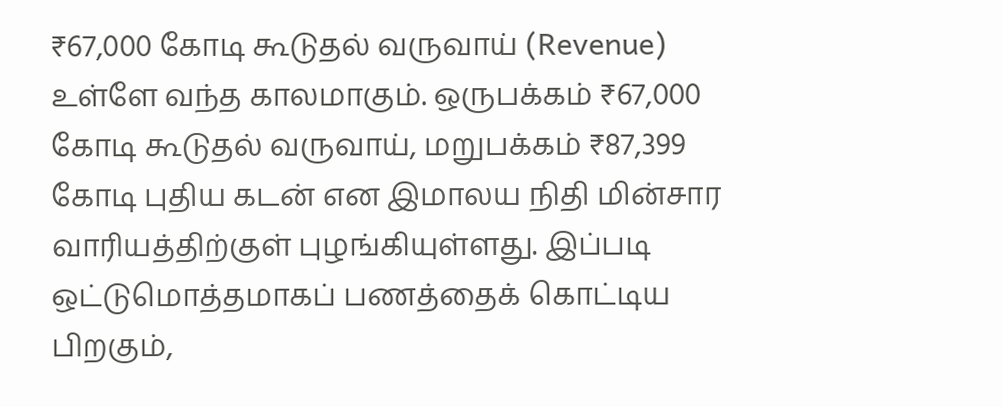₹67,000 கோடி கூடுதல் வருவாய் (Revenue) உள்ளே வந்த காலமாகும். ஒருபக்கம் ₹67,000 கோடி கூடுதல் வருவாய், மறுபக்கம் ₹87,399 கோடி புதிய கடன் என இமாலய நிதி மின்சார வாரியத்திற்குள் புழங்கியுள்ளது. இப்படி ஒட்டுமொத்தமாகப் பணத்தைக் கொட்டிய பிறகும்,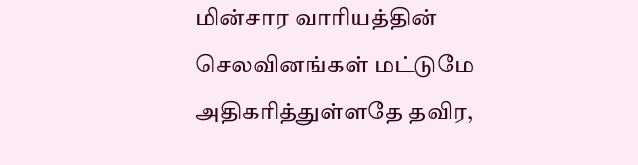மின்சார வாரியத்தின் செலவினங்கள் மட்டுமே அதிகரித்துள்ளதே தவிர,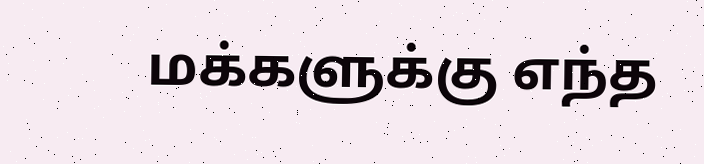மக்களுக்கு எந்த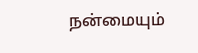நன்மையும்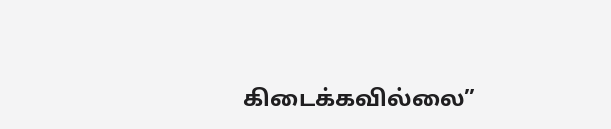கிடைக்கவில்லை”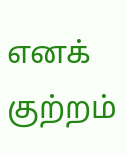எனக் குற்றம்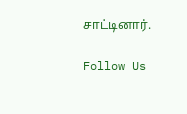சாட்டினார்.

Follow Us